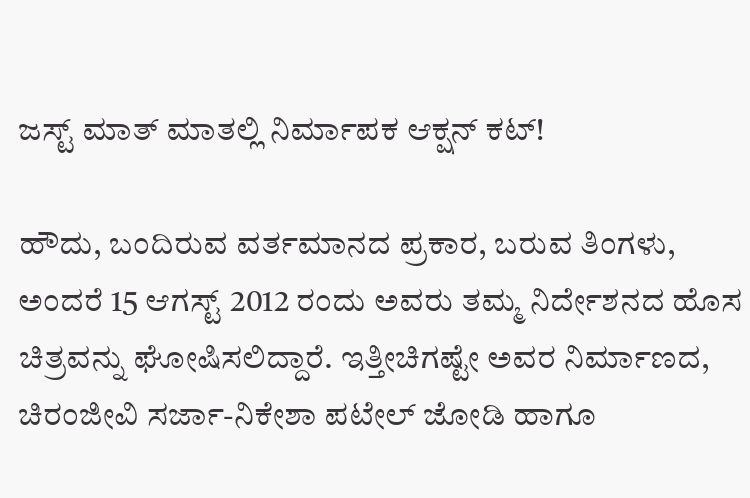ಜಸ್ಟ್ ಮಾತ್ ಮಾತಲ್ಲಿ ನಿರ್ಮಾಪಕ ಆಕ್ಷನ್ ಕಟ್!

ಹೌದು, ಬಂದಿರುವ ವರ್ತಮಾನದ ಪ್ರಕಾರ, ಬರುವ ತಿಂಗಳು, ಅಂದರೆ 15 ಆಗಸ್ಟ್ 2012 ರಂದು ಅವರು ತಮ್ಮ ನಿರ್ದೇಶನದ ಹೊಸ ಚಿತ್ರವನ್ನು ಘೋಷಿಸಲಿದ್ದಾರೆ. ಇತ್ತೀಚಿಗಷ್ಟೇ ಅವರ ನಿರ್ಮಾಣದ, ಚಿರಂಜೀವಿ ಸರ್ಜಾ-ನಿಕೇಶಾ ಪಟೇಲ್ ಜೋಡಿ ಹಾಗೂ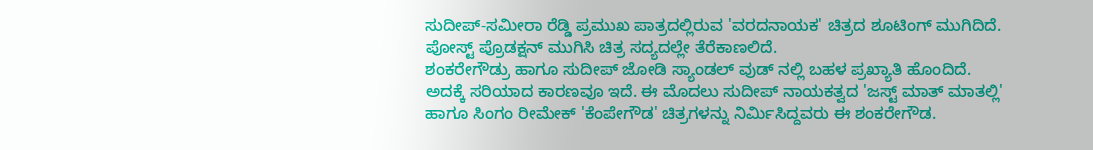ಸುದೀಪ್-ಸಮೀರಾ ರೆಡ್ಡಿ ಪ್ರಮುಖ ಪಾತ್ರದಲ್ಲಿರುವ 'ವರದನಾಯಕ' ಚಿತ್ರದ ಶೂಟಿಂಗ್ ಮುಗಿದಿದೆ. ಪೋಸ್ಟ್ ಪ್ರೊಡಕ್ಷನ್ ಮುಗಿಸಿ ಚಿತ್ರ ಸದ್ಯದಲ್ಲೇ ತೆರೆಕಾಣಲಿದೆ.
ಶಂಕರೇಗೌಡ್ರು ಹಾಗೂ ಸುದೀಪ್ ಜೋಡಿ ಸ್ಯಾಂಡಲ್ ವುಡ್ ನಲ್ಲಿ ಬಹಳ ಪ್ರಖ್ಯಾತಿ ಹೊಂದಿದೆ. ಅದಕ್ಕೆ ಸರಿಯಾದ ಕಾರಣವೂ ಇದೆ. ಈ ಮೊದಲು ಸುದೀಪ್ ನಾಯಕತ್ವದ 'ಜಸ್ಟ್ ಮಾತ್ ಮಾತಲ್ಲಿ' ಹಾಗೂ ಸಿಂಗಂ ರೀಮೇಕ್ 'ಕೆಂಪೇಗೌಡ' ಚಿತ್ರಗಳನ್ನು ನಿರ್ಮಿಸಿದ್ದವರು ಈ ಶಂಕರೇಗೌಡ.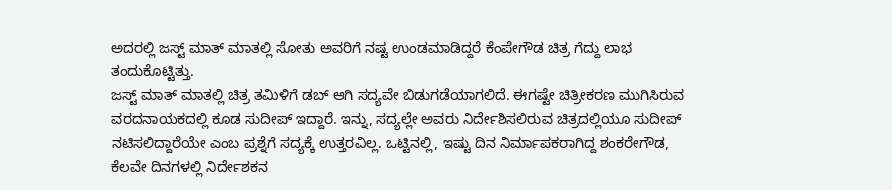ಅದರಲ್ಲಿ ಜಸ್ಟ್ ಮಾತ್ ಮಾತಲ್ಲಿ ಸೋತು ಅವರಿಗೆ ನಷ್ಟ ಉಂಡಮಾಡಿದ್ದರೆ ಕೆಂಪೇಗೌಡ ಚಿತ್ರ ಗೆದ್ದು ಲಾಭ ತಂದುಕೊಟ್ಟಿತ್ತು.
ಜಸ್ಟ್ ಮಾತ್ ಮಾತಲ್ಲಿ ಚಿತ್ರ ತಮಿಳಿಗೆ ಡಬ್ ಆಗಿ ಸದ್ಯವೇ ಬಿಡುಗಡೆಯಾಗಲಿದೆ. ಈಗಷ್ಟೇ ಚಿತ್ರೀಕರಣ ಮುಗಿಸಿರುವ ವರದನಾಯಕದಲ್ಲಿ ಕೂಡ ಸುದೀಪ್ ಇದ್ದಾರೆ. ಇನ್ನು, ಸದ್ಯಲ್ಲೇ ಅವರು ನಿರ್ದೇಶಿಸಲಿರುವ ಚಿತ್ರದಲ್ಲಿಯೂ ಸುದೀಪ್ ನಟಿಸಲಿದ್ದಾರೆಯೇ ಎಂಬ ಪ್ರಶ್ನೆಗೆ ಸದ್ಯಕ್ಕೆ ಉತ್ತರವಿಲ್ಲ. ಒಟ್ಟಿನಲ್ಲಿ, ಇಷ್ಟು ದಿನ ನಿರ್ಮಾಪಕರಾಗಿದ್ದ ಶಂಕರೇಗೌಡ, ಕೆಲವೇ ದಿನಗಳಲ್ಲಿ ನಿರ್ದೇಶಕನ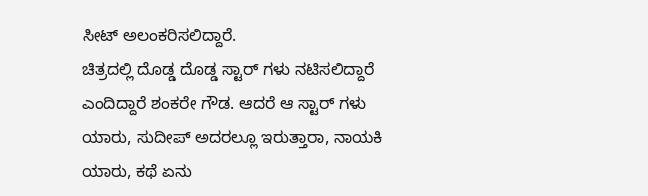ಸೀಟ್ ಅಲಂಕರಿಸಲಿದ್ದಾರೆ.
ಚಿತ್ರದಲ್ಲಿ ದೊಡ್ಡ ದೊಡ್ಡ ಸ್ಟಾರ್ ಗಳು ನಟಿಸಲಿದ್ದಾರೆ ಎಂದಿದ್ದಾರೆ ಶಂಕರೇ ಗೌಡ. ಆದರೆ ಆ ಸ್ಟಾರ್ ಗಳು ಯಾರು, ಸುದೀಪ್ ಅದರಲ್ಲೂ ಇರುತ್ತಾರಾ, ನಾಯಕಿ ಯಾರು, ಕಥೆ ಏನು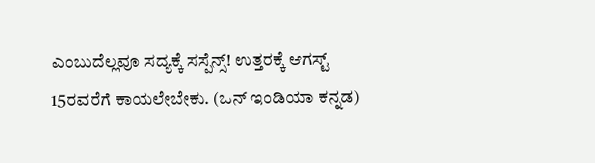ಎಂಬುದೆಲ್ಲವೂ ಸದ್ಯಕ್ಕೆ ಸಸ್ಪೆನ್ಸ್! ಉತ್ತರಕ್ಕೆ ಆಗಸ್ಟ್ 15ರವರೆಗೆ ಕಾಯಲೇಬೇಕು. (ಒನ್ ಇಂಡಿಯಾ ಕನ್ನಡ)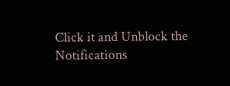Click it and Unblock the Notifications